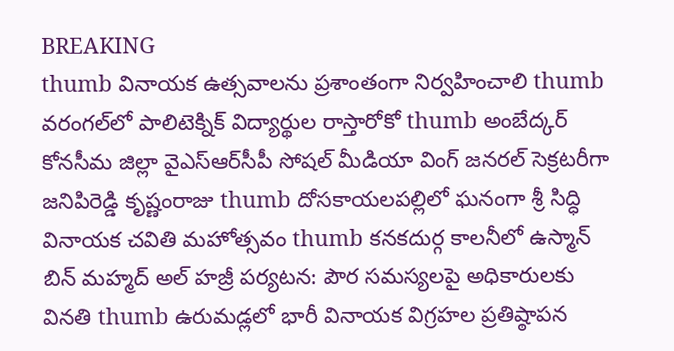BREAKING
thumb వినాయక ఉత్సవాలను ప్రశాంతంగా నిర్వహించాలి thumb వరంగల్‌లో పాలిటెక్నిక్ విద్యార్థుల రాస్తారోకో thumb అంబేద్కర్ కోనసీమ జిల్లా వైఎస్ఆర్‌సీపీ సోషల్ మీడియా వింగ్ జనరల్ సెక్రటరీగా జనిపిరెడ్డి కృష్ణంరాజు thumb దోసకాయలపల్లిలో ఘనంగా శ్రీ సిద్ధి వినాయక చవితి మహోత్సవం thumb కనకదుర్గ కాలనీలో ఉస్మాన్ బిన్ మహ్మద్ అల్ హజ్రీ పర్యటన: పౌర సమస్యలపై అధికారులకు వినతి thumb ఉరుమడ్లలో భారీ వినాయక విగ్రహల ప్రతిష్ఠాపన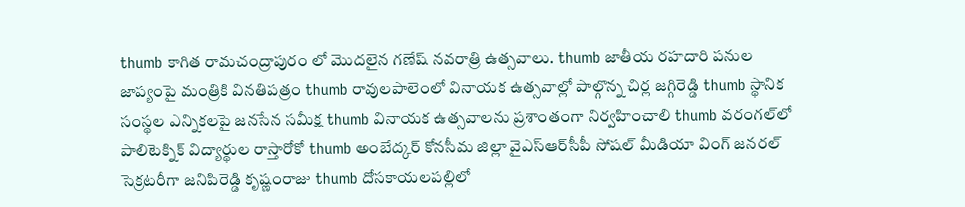thumb కాగిత రామచంద్రాపురం లో మొదలైన గణేష్ నవరాత్రి ఉత్సవాలు. thumb జాతీయ రహదారి పనుల జాప్యంపై మంత్రికి వినతిపత్రం thumb రావులపాలెంలో వినాయక ఉత్సవాల్లో పాల్గొన్న చిర్ల జగ్గిరెడ్డి thumb స్థానిక సంస్థల ఎన్నికలపై జనసేన సమీక్ష thumb వినాయక ఉత్సవాలను ప్రశాంతంగా నిర్వహించాలి thumb వరంగల్‌లో పాలిటెక్నిక్ విద్యార్థుల రాస్తారోకో thumb అంబేద్కర్ కోనసీమ జిల్లా వైఎస్ఆర్‌సీపీ సోషల్ మీడియా వింగ్ జనరల్ సెక్రటరీగా జనిపిరెడ్డి కృష్ణంరాజు thumb దోసకాయలపల్లిలో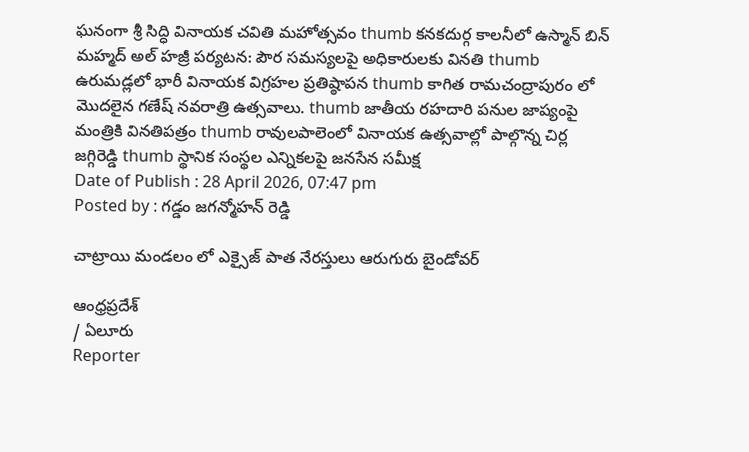ఘనంగా శ్రీ సిద్ధి వినాయక చవితి మహోత్సవం thumb కనకదుర్గ కాలనీలో ఉస్మాన్ బిన్ మహ్మద్ అల్ హజ్రీ పర్యటన: పౌర సమస్యలపై అధికారులకు వినతి thumb ఉరుమడ్లలో భారీ వినాయక విగ్రహల ప్రతిష్ఠాపన thumb కాగిత రామచంద్రాపురం లో మొదలైన గణేష్ నవరాత్రి ఉత్సవాలు. thumb జాతీయ రహదారి పనుల జాప్యంపై మంత్రికి వినతిపత్రం thumb రావులపాలెంలో వినాయక ఉత్సవాల్లో పాల్గొన్న చిర్ల జగ్గిరెడ్డి thumb స్థానిక సంస్థల ఎన్నికలపై జనసేన సమీక్ష
Date of Publish : 28 April 2026, 07:47 pm
Posted by : గడ్డం జగన్మోహన్ రెడ్డి

చాట్రాయి మండలం లో ఎక్సైజ్ పాత నేరస్తులు ఆరుగురు బైండోవర్

ఆంధ్రప్రదేశ్
/ ఏలూరు
Reporter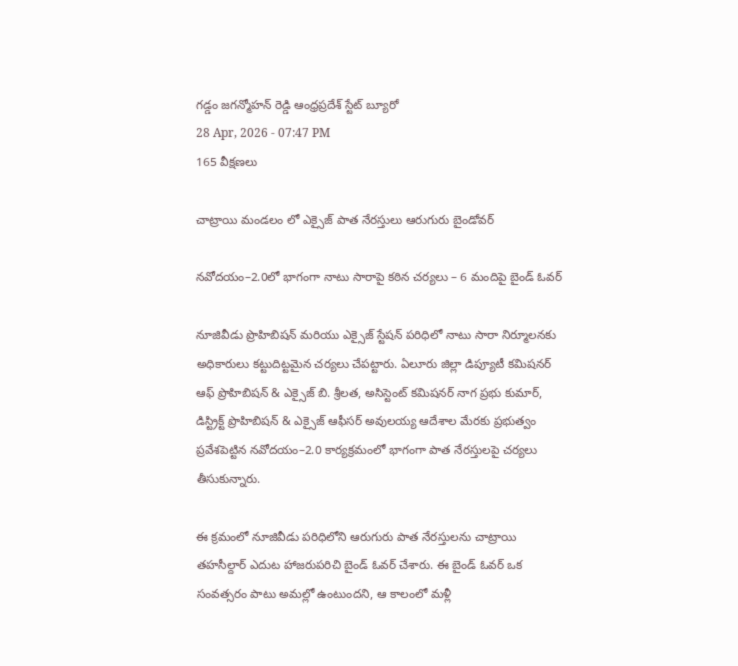గడ్డం జగన్మోహన్ రెడ్డి ఆంధ్రప్రదేశ్ స్టేట్ బ్యూరో
28 Apr, 2026 - 07:47 PM
165 వీక్షణలు

చాట్రాయి మండలం లో ఎక్సైజ్ పాత నేరస్తులు ఆరుగురు బైండోవర్

నవోదయం–2.0లో భాగంగా నాటు సారాపై కఠిన చర్యలు – 6 మందిపై బైండ్ ఓవర్

నూజివీడు ప్రొహిబిషన్ మరియు ఎక్సైజ్ స్టేషన్ పరిధిలో నాటు సారా నిర్మూలనకు అధికారులు కట్టుదిట్టమైన చర్యలు చేపట్టారు. ఏలూరు జిల్లా డిప్యూటీ కమిషనర్ ఆఫ్ ప్రొహిబిషన్ & ఎక్సైజ్ బి. శ్రీలత, అసిస్టెంట్ కమిషనర్ నాగ ప్రభు కుమార్, డిస్ట్రిక్ట్ ప్రొహిబిషన్ & ఎక్సైజ్ ఆఫీసర్ అవులయ్య ఆదేశాల మేరకు ప్రభుత్వం ప్రవేశపెట్టిన నవోదయం–2.0 కార్యక్రమంలో భాగంగా పాత నేరస్తులపై చర్యలు తీసుకున్నారు.

ఈ క్రమంలో నూజివీడు పరిధిలోని ఆరుగురు పాత నేరస్తులను చాట్రాయి తహసీల్దార్ ఎదుట హాజరుపరిచి బైండ్ ఓవర్ చేశారు. ఈ బైండ్ ఓవర్ ఒక సంవత్సరం పాటు అమల్లో ఉంటుందని, ఆ కాలంలో మళ్లీ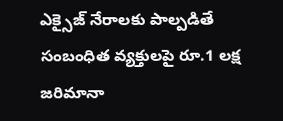ఎక్సైజ్ నేరాలకు పాల్పడితే సంబంధిత వ్యక్తులపై రూ.1 లక్ష జరిమానా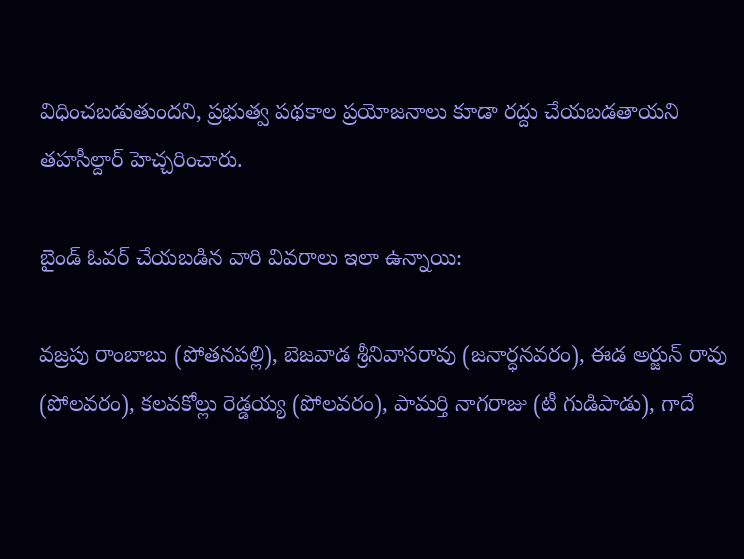విధించబడుతుందని, ప్రభుత్వ పథకాల ప్రయోజనాలు కూడా రద్దు చేయబడతాయని తహసీల్దార్ హెచ్చరించారు.

బైండ్ ఓవర్ చేయబడిన వారి వివరాలు ఇలా ఉన్నాయి:

వజ్రపు రాంబాబు (పోతనపల్లి), బెజవాడ శ్రీనివాసరావు (జనార్ధనవరం), ఈడ అర్జున్ రావు (పోలవరం), కలవకోల్లు రెడ్డయ్య (పోలవరం), పామర్తి నాగరాజు (టీ గుడిపాడు), గాదే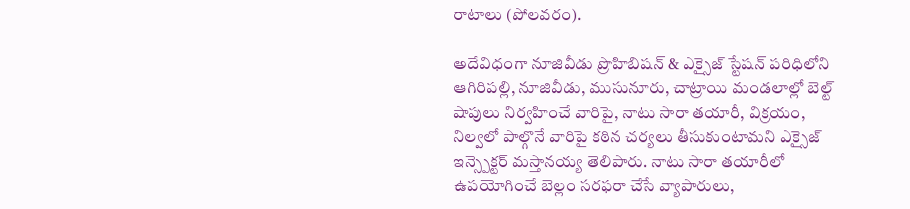రాటాలు (పోలవరం).

అదేవిధంగా నూజివీడు ప్రొహిబిషన్ & ఎక్సైజ్ స్టేషన్ పరిధిలోని ఆగిరిపల్లి, నూజివీడు, ముసునూరు, చాట్రాయి మండలాల్లో బెల్ట్ షాపులు నిర్వహించే వారిపై, నాటు సారా తయారీ, విక్రయం, నిల్వలో పాల్గొనే వారిపై కఠిన చర్యలు తీసుకుంటామని ఎక్సైజ్ ఇన్స్పెక్టర్ మస్తానయ్య తెలిపారు. నాటు సారా తయారీలో ఉపయోగించే బెల్లం సరఫరా చేసే వ్యాపారులు,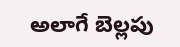అలాగే బెల్లపు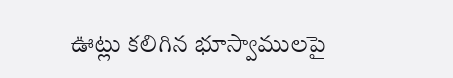ఊట్లు కలిగిన భూస్వాములపై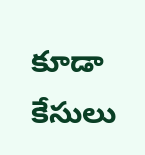కూడా కేసులు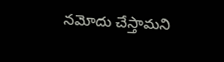నమోదు చేస్తామని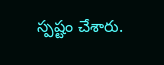స్పష్టం చేశారు.